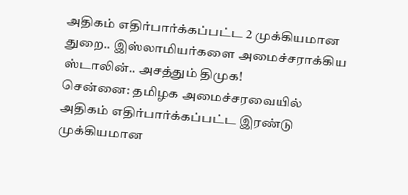அதிகம் எதிர்பார்க்கப்பட்ட 2 முக்கியமான துறை.. இஸ்லாமியர்களை அமைச்சராக்கிய ஸ்டாலின்.. அசத்தும் திமுக!
சென்னை: தமிழக அமைச்சரவையில் அதிகம் எதிர்பார்க்கப்பட்ட இரண்டு முக்கியமான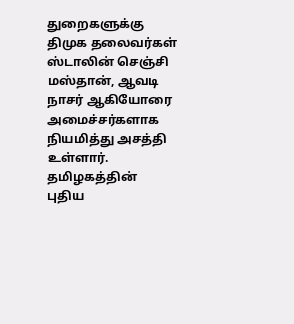துறைகளுக்கு திமுக தலைவர்கள் ஸ்டாலின் செஞ்சி மஸ்தான், ஆவடி நாசர் ஆகியோரை அமைச்சர்களாக நியமித்து அசத்தி உள்ளார்.
தமிழகத்தின் புதிய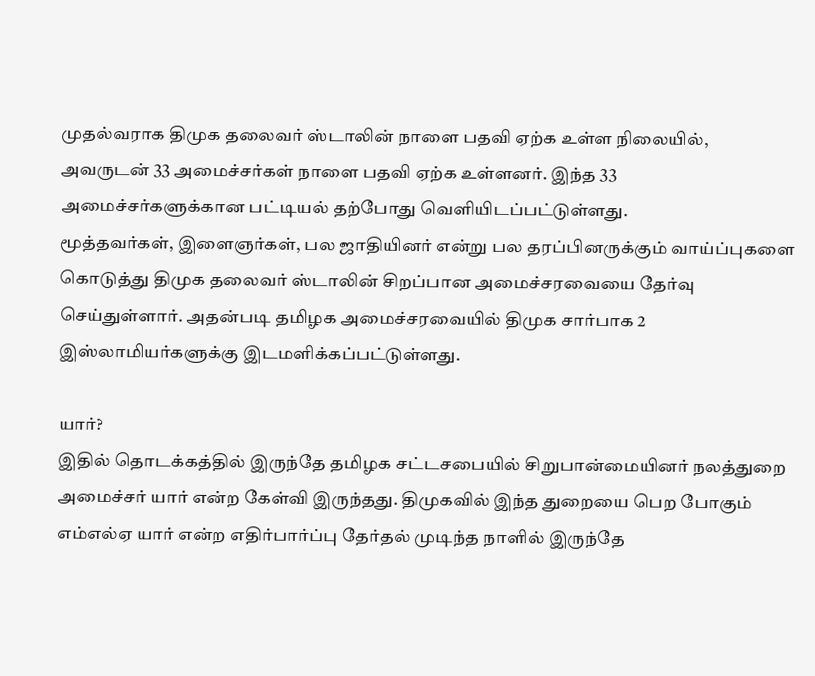முதல்வராக திமுக தலைவர் ஸ்டாலின் நாளை பதவி ஏற்க உள்ள நிலையில், அவருடன் 33 அமைச்சர்கள் நாளை பதவி ஏற்க உள்ளனர். இந்த 33 அமைச்சர்களுக்கான பட்டியல் தற்போது வெளியிடப்பட்டுள்ளது.
மூத்தவர்கள், இளைஞர்கள், பல ஜாதியினர் என்று பல தரப்பினருக்கும் வாய்ப்புகளை கொடுத்து திமுக தலைவர் ஸ்டாலின் சிறப்பான அமைச்சரவையை தேர்வு செய்துள்ளார். அதன்படி தமிழக அமைச்சரவையில் திமுக சார்பாக 2 இஸ்லாமியர்களுக்கு இடமளிக்கப்பட்டுள்ளது.

யார்?
இதில் தொடக்கத்தில் இருந்தே தமிழக சட்டசபையில் சிறுபான்மையினர் நலத்துறை அமைச்சர் யார் என்ற கேள்வி இருந்தது. திமுகவில் இந்த துறையை பெற போகும் எம்எல்ஏ யார் என்ற எதிர்பார்ப்பு தேர்தல் முடிந்த நாளில் இருந்தே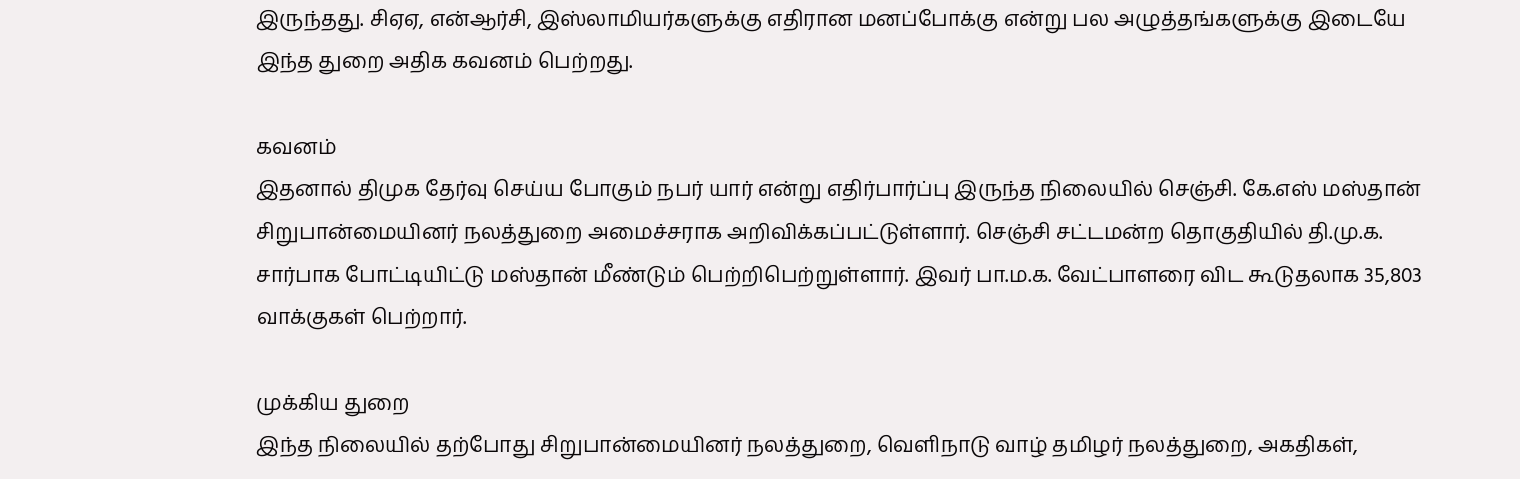இருந்தது. சிஏஏ, என்ஆர்சி, இஸ்லாமியர்களுக்கு எதிரான மனப்போக்கு என்று பல அழுத்தங்களுக்கு இடையே இந்த துறை அதிக கவனம் பெற்றது.

கவனம்
இதனால் திமுக தேர்வு செய்ய போகும் நபர் யார் என்று எதிர்பார்ப்பு இருந்த நிலையில் செஞ்சி. கே.எஸ் மஸ்தான் சிறுபான்மையினர் நலத்துறை அமைச்சராக அறிவிக்கப்பட்டுள்ளார். செஞ்சி சட்டமன்ற தொகுதியில் தி.மு.க. சார்பாக போட்டியிட்டு மஸ்தான் மீண்டும் பெற்றிபெற்றுள்ளார். இவர் பா.ம.க. வேட்பாளரை விட கூடுதலாக 35,803 வாக்குகள் பெற்றார்.

முக்கிய துறை
இந்த நிலையில் தற்போது சிறுபான்மையினர் நலத்துறை, வெளிநாடு வாழ் தமிழர் நலத்துறை, அகதிகள்,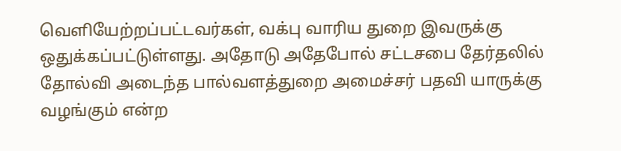வெளியேற்றப்பட்டவர்கள், வக்பு வாரிய துறை இவருக்கு ஒதுக்கப்பட்டுள்ளது. அதோடு அதேபோல் சட்டசபை தேர்தலில் தோல்வி அடைந்த பால்வளத்துறை அமைச்சர் பதவி யாருக்கு வழங்கும் என்ற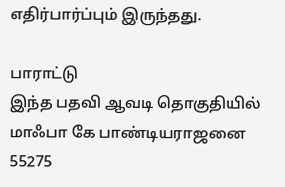எதிர்பார்ப்பும் இருந்தது.

பாராட்டு
இந்த பதவி ஆவடி தொகுதியில் மாஃபா கே பாண்டியராஜனை 55275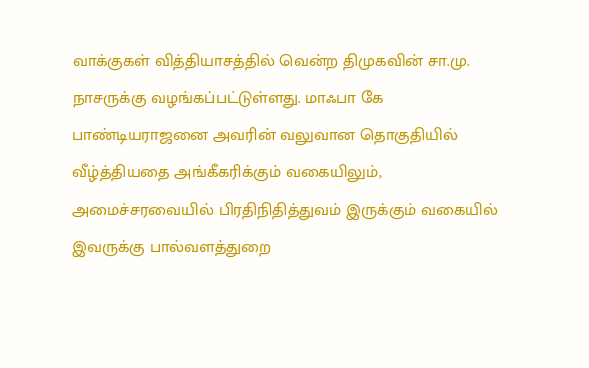வாக்குகள் வித்தியாசத்தில் வென்ற திமுகவின் சா.மு. நாசருக்கு வழங்கப்பட்டுள்ளது. மாஃபா கே பாண்டியராஜனை அவரின் வலுவான தொகுதியில் வீழ்த்தியதை அங்கீகரிக்கும் வகையிலும், அமைச்சரவையில் பிரதிநிதித்துவம் இருக்கும் வகையில் இவருக்கு பால்வளத்துறை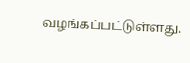வழங்கப்பட்டுள்ளது.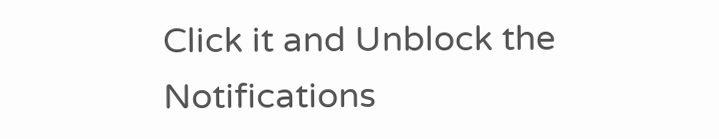Click it and Unblock the Notifications